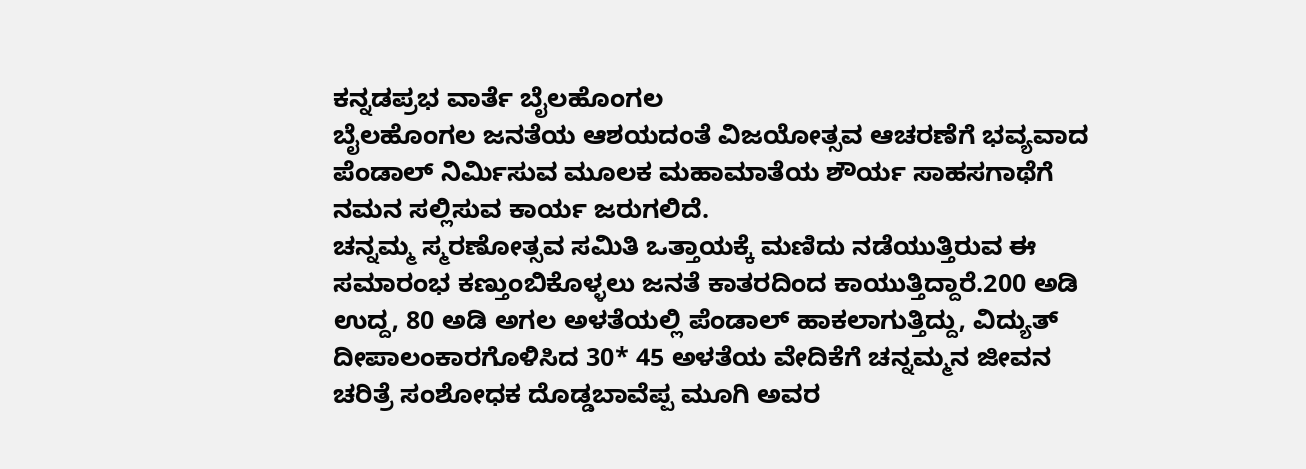ಕನ್ನಡಪ್ರಭ ವಾರ್ತೆ ಬೈಲಹೊಂಗಲ
ಬೈಲಹೊಂಗಲ ಜನತೆಯ ಆಶಯದಂತೆ ವಿಜಯೋತ್ಸವ ಆಚರಣೆಗೆ ಭವ್ಯವಾದ ಪೆಂಡಾಲ್ ನಿರ್ಮಿಸುವ ಮೂಲಕ ಮಹಾಮಾತೆಯ ಶೌರ್ಯ ಸಾಹಸಗಾಥೆಗೆ ನಮನ ಸಲ್ಲಿಸುವ ಕಾರ್ಯ ಜರುಗಲಿದೆ.
ಚನ್ನಮ್ಮ ಸ್ಮರಣೋತ್ಸವ ಸಮಿತಿ ಒತ್ತಾಯಕ್ಕೆ ಮಣಿದು ನಡೆಯುತ್ತಿರುವ ಈ ಸಮಾರಂಭ ಕಣ್ತುಂಬಿಕೊಳ್ಳಲು ಜನತೆ ಕಾತರದಿಂದ ಕಾಯುತ್ತಿದ್ದಾರೆ.200 ಅಡಿ ಉದ್ದ, 80 ಅಡಿ ಅಗಲ ಅಳತೆಯಲ್ಲಿ ಪೆಂಡಾಲ್ ಹಾಕಲಾಗುತ್ತಿದ್ದು, ವಿದ್ಯುತ್ ದೀಪಾಲಂಕಾರಗೊಳಿಸಿದ 30* 45 ಅಳತೆಯ ವೇದಿಕೆಗೆ ಚನ್ನಮ್ಮನ ಜೀವನ ಚರಿತ್ರೆ ಸಂಶೋಧಕ ದೊಡ್ಡಬಾವೆಪ್ಪ ಮೂಗಿ ಅವರ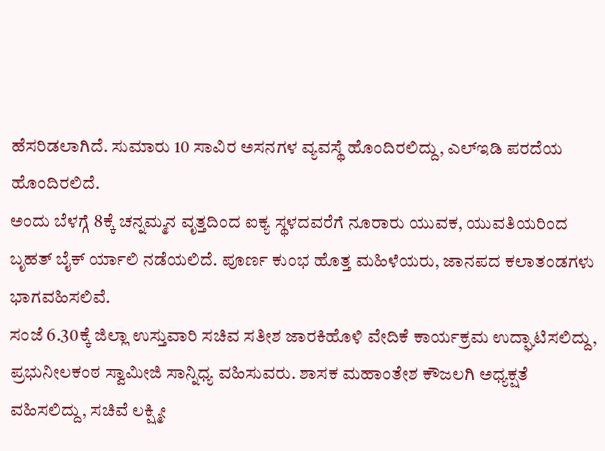ಹೆಸರಿಡಲಾಗಿದೆ. ಸುಮಾರು 10 ಸಾವಿರ ಅಸನಗಳ ವ್ಯವಸ್ಥೆ ಹೊಂದಿರಲಿದ್ದು, ಎಲ್ಇಡಿ ಪರದೆಯ ಹೊಂದಿರಲಿದೆ.
ಅಂದು ಬೆಳಗ್ಗೆ 8ಕ್ಕೆ ಚನ್ನಮ್ಮನ ವೃತ್ತದಿಂದ ಐಕ್ಯ ಸ್ಥಳದವರೆಗೆ ನೂರಾರು ಯುವಕ, ಯುವತಿಯರಿಂದ ಬೃಹತ್ ಬೈಕ್ ರ್ಯಾಲಿ ನಡೆಯಲಿದೆ. ಪೂರ್ಣ ಕುಂಭ ಹೊತ್ತ ಮಹಿಳೆಯರು, ಜಾನಪದ ಕಲಾತಂಡಗಳು ಭಾಗವಹಿಸಲಿವೆ.
ಸಂಜೆ 6.30ಕ್ಕೆ ಜಿಲ್ಲಾ ಉಸ್ತುವಾರಿ ಸಚಿವ ಸತೀಶ ಜಾರಕಿಹೊಳಿ ವೇದಿಕೆ ಕಾರ್ಯಕ್ರಮ ಉದ್ಘಾಟಿಸಲಿದ್ದು, ಪ್ರಭುನೀಲಕಂಠ ಸ್ವಾಮೀಜಿ ಸಾನ್ನಿಧ್ಯ ವಹಿಸುವರು. ಶಾಸಕ ಮಹಾಂತೇಶ ಕೌಜಲಗಿ ಅಧ್ಯಕ್ಷತೆ ವಹಿಸಲಿದ್ದು, ಸಚಿವೆ ಲಕ್ಷ್ಮೀ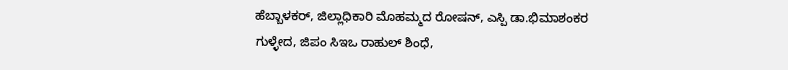ಹೆಬ್ಬಾಳಕರ್, ಜಿಲ್ಲಾಧಿಕಾರಿ ಮೊಹಮ್ಮದ ರೋಷನ್, ಎಸ್ಪಿ ಡಾ.ಭಿಮಾಶಂಕರ ಗುಳ್ಳೇದ, ಜಿಪಂ ಸಿಇಒ ರಾಹುಲ್ ಶಿಂಧೆ,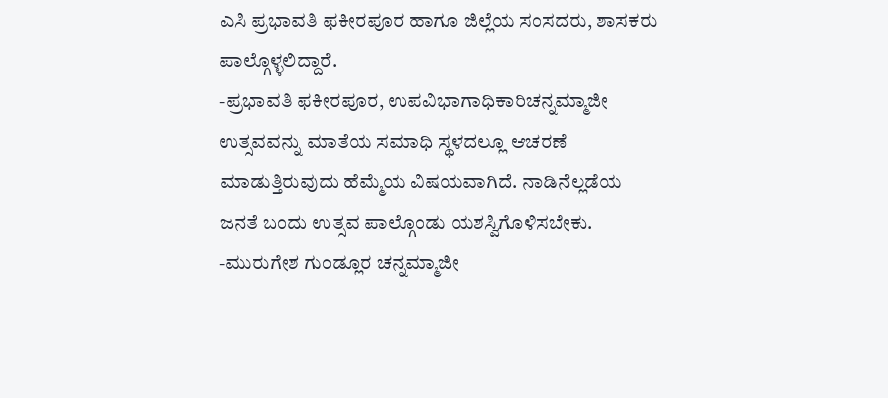ಎಸಿ ಪ್ರಭಾವತಿ ಫಕೀರಪೂರ ಹಾಗೂ ಜಿಲ್ಲೆಯ ಸಂಸದರು, ಶಾಸಕರು ಪಾಲ್ಗೊಳ್ಳಲಿದ್ದಾರೆ.
-ಪ್ರಭಾವತಿ ಫಕೀರಪೂರ, ಉಪವಿಭಾಗಾಧಿಕಾರಿಚನ್ನಮ್ಮಾಜೀ ಉತ್ಸವವನ್ನು ಮಾತೆಯ ಸಮಾಧಿ ಸ್ಥಳದಲ್ಲೂ ಆಚರಣೆ ಮಾಡುತ್ತಿರುವುದು ಹೆಮ್ಮೆಯ ವಿಷಯವಾಗಿದೆ. ನಾಡಿನೆಲ್ಲಡೆಯ ಜನತೆ ಬಂದು ಉತ್ಸವ ಪಾಲ್ಗೊಂಡು ಯಶಸ್ವಿಗೊಳಿಸಬೇಕು.
-ಮುರುಗೇಶ ಗುಂಡ್ಲೂರ ಚನ್ನಮ್ಮಾಜೀ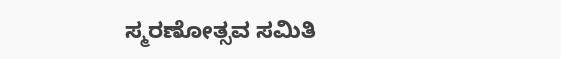ಸ್ಮರಣೋತ್ಸವ ಸಮಿತಿ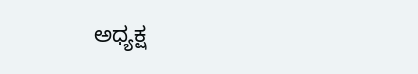ಅಧ್ಯಕ್ಷ